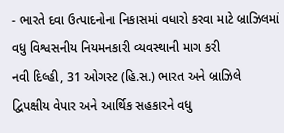- ભારતે દવા ઉત્પાદનોના નિકાસમાં વધારો કરવા માટે બ્રાઝિલમાં વધુ વિશ્વસનીય નિયમનકારી વ્યવસ્થાની માગ કરી
નવી દિલ્હી, 31 ઓગસ્ટ (હિ.સ.) ભારત અને બ્રાઝિલે દ્વિપક્ષીય વેપાર અને આર્થિક સહકારને વધુ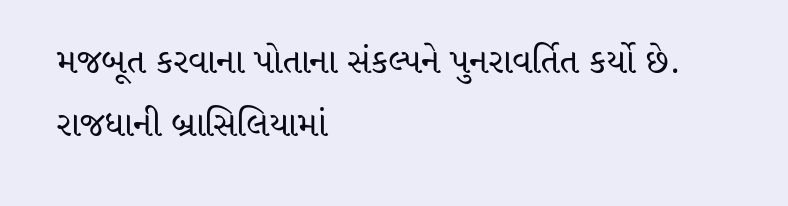મજબૂત કરવાના પોતાના સંકલ્પને પુનરાવર્તિત કર્યો છે. રાજધાની બ્રાસિલિયામાં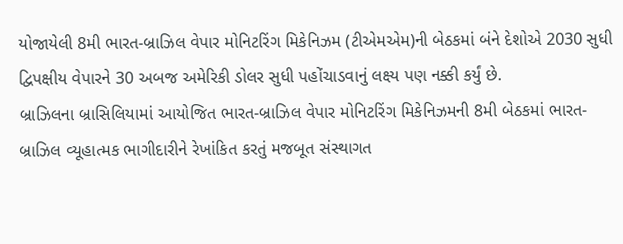યોજાયેલી 8મી ભારત-બ્રાઝિલ વેપાર મોનિટરિંગ મિકેનિઝમ (ટીએમએમ)ની બેઠકમાં બંને દેશોએ 2030 સુધી દ્વિપક્ષીય વેપારને 30 અબજ અમેરિકી ડોલર સુધી પહોંચાડવાનું લક્ષ્ય પણ નક્કી કર્યું છે.
બ્રાઝિલના બ્રાસિલિયામાં આયોજિત ભારત-બ્રાઝિલ વેપાર મોનિટરિંગ મિકેનિઝમની 8મી બેઠકમાં ભારત-બ્રાઝિલ વ્યૂહાત્મક ભાગીદારીને રેખાંકિત કરતું મજબૂત સંસ્થાગત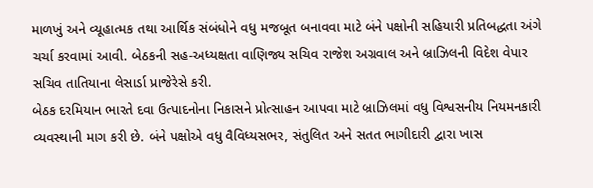માળખું અને વ્યૂહાત્મક તથા આર્થિક સંબંધોને વધુ મજબૂત બનાવવા માટે બંને પક્ષોની સહિયારી પ્રતિબદ્ધતા અંગે ચર્ચા કરવામાં આવી. બેઠકની સહ-અધ્યક્ષતા વાણિજ્ય સચિવ રાજેશ અગ્રવાલ અને બ્રાઝિલની વિદેશ વેપાર સચિવ તાતિયાના લેસાર્ડા પ્રાજેરેસે કરી.
બેઠક દરમિયાન ભારતે દવા ઉત્પાદનોના નિકાસને પ્રોત્સાહન આપવા માટે બ્રાઝિલમાં વધુ વિશ્વસનીય નિયમનકારી વ્યવસ્થાની માગ કરી છે. બંને પક્ષોએ વધુ વૈવિધ્યસભર, સંતુલિત અને સતત ભાગીદારી દ્વારા ખાસ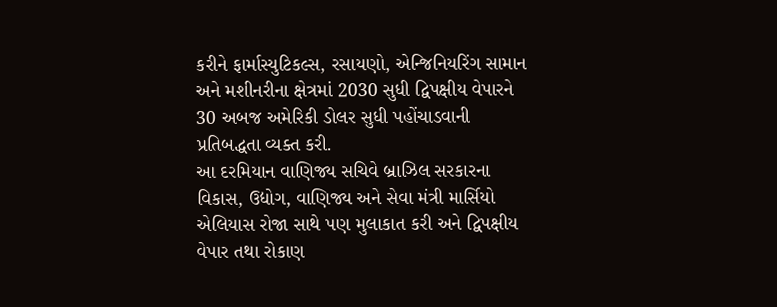કરીને ફાર્માસ્યુટિકલ્સ, રસાયણો, એન્જિનિયરિંગ સામાન અને મશીનરીના ક્ષેત્રમાં 2030 સુધી દ્વિપક્ષીય વેપારને 30 અબજ અમેરિકી ડોલર સુધી પહોંચાડવાની પ્રતિબદ્ધતા વ્યક્ત કરી.
આ દરમિયાન વાણિજ્ય સચિવે બ્રાઝિલ સરકારના વિકાસ, ઉદ્યોગ, વાણિજ્ય અને સેવા મંત્રી માર્સિયો એલિયાસ રોજા સાથે પણ મુલાકાત કરી અને દ્વિપક્ષીય વેપાર તથા રોકાણ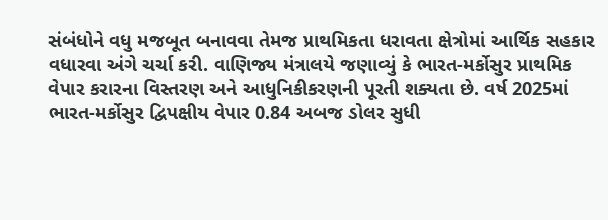સંબંધોને વધુ મજબૂત બનાવવા તેમજ પ્રાથમિકતા ધરાવતા ક્ષેત્રોમાં આર્થિક સહકાર વધારવા અંગે ચર્ચા કરી. વાણિજ્ય મંત્રાલયે જણાવ્યું કે ભારત-મર્કોસુર પ્રાથમિક વેપાર કરારના વિસ્તરણ અને આધુનિકીકરણની પૂરતી શક્યતા છે. વર્ષ 2025માં ભારત-મર્કોસુર દ્વિપક્ષીય વેપાર 0.84 અબજ ડોલર સુધી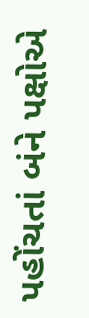પહોંચતાં બંને પક્ષોએ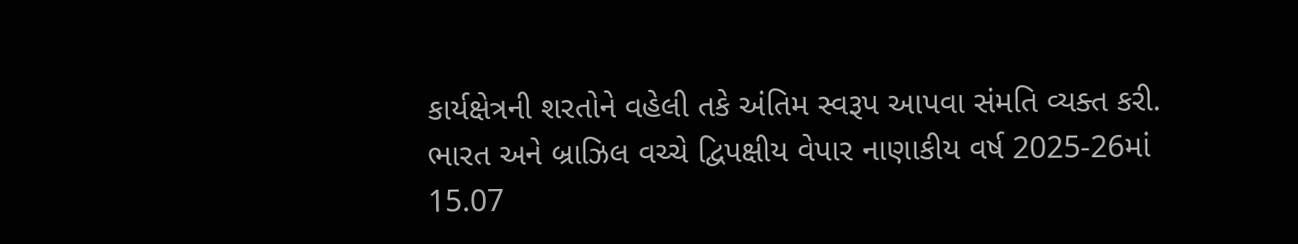કાર્યક્ષેત્રની શરતોને વહેલી તકે અંતિમ સ્વરૂપ આપવા સંમતિ વ્યક્ત કરી.
ભારત અને બ્રાઝિલ વચ્ચે દ્વિપક્ષીય વેપાર નાણાકીય વર્ષ 2025-26માં 15.07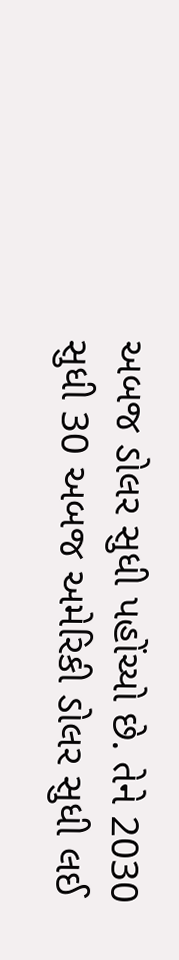અબજ ડોલર સુધી પહોંચ્યો છે. તેને 2030 સુધી 30 અબજ અમેરિકી ડોલર સુધી લઈ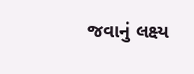જવાનું લક્ષ્ય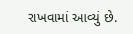રાખવામાં આવ્યું છે.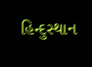હિન્દુસ્થાન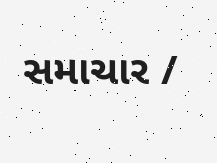સમાચાર /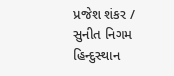પ્રજેશ શંકર / સુનીત નિગમ
હિન્દુસ્થાન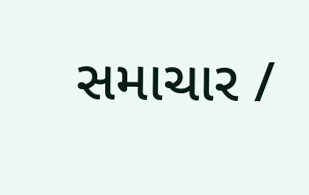સમાચાર /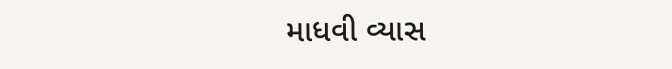માધવી વ્યાસ